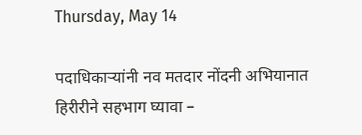Thursday, May 14

पदाधिकाऱ्यांनी नव मतदार नोंदनी अभियानात हिरीरीने सहभाग घ्यावा –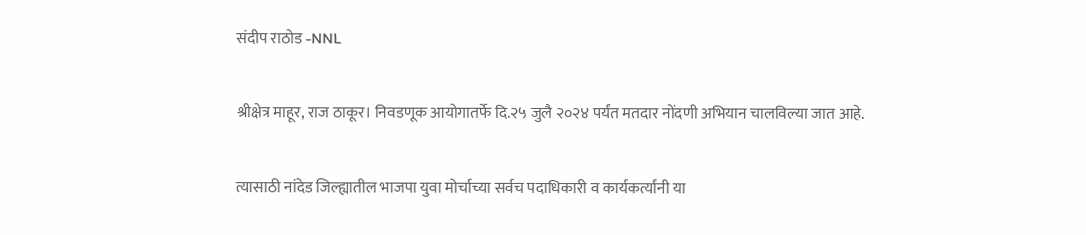संदीप राठोड -NNL

श्रीक्षेत्र माहूर, राज ठाकूर। निवडणूक आयोगातर्फे दि.२५ जुलै २०२४ पर्यंत मतदार नोंदणी अभियान चालविल्या जात आहे.

त्यासाठी नांदेड जिल्ह्यातील भाजपा युवा मोर्चाच्या सर्वच पदाधिकारी व कार्यकर्त्यांनी या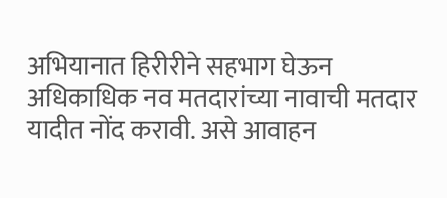अभियानात हिरीरीने सहभाग घेऊन अधिकाधिक नव मतदारांच्या नावाची मतदार यादीत नोंद करावी. असे आवाहन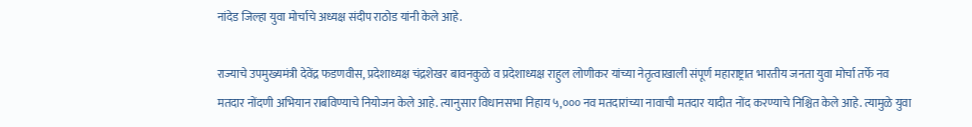नांदेड जिल्हा युवा मोर्चाचे अध्यक्ष संदीप राठोड यांनी केले आहे.

राज्याचे उपमुख्यमंत्री देवेंद्र फडणवीस, प्रदेशाध्यक्ष चंद्रशेखर बावनकुळे व प्रदेशाध्यक्ष राहुल लोणीकर यांच्या नेतृत्वाखाली संपूर्ण महाराष्ट्रात भारतीय जनता युवा मोर्चा तर्फे नव मतदार नोंदणी अभियान राबविण्याचे नियोजन केले आहे. त्यानुसार विधानसभा निहाय ५,००० नव मतदारांच्या नावाची मतदार यादीत नोंद करण्याचे निश्चित केले आहे. त्यामुळे युवा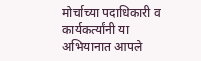मोर्चाच्या पदाधिकारी व कार्यकर्त्यांनी या अभियानात आपले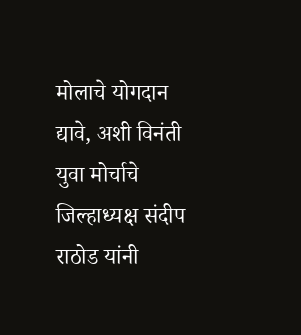मोलाचे योगदान द्यावे, अशी विनंती युवा मोर्चाचे जिल्हाध्यक्ष संदीप राठोड यांनी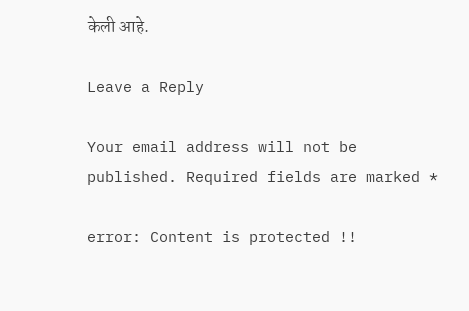केली आहे.

Leave a Reply

Your email address will not be published. Required fields are marked *

error: Content is protected !!